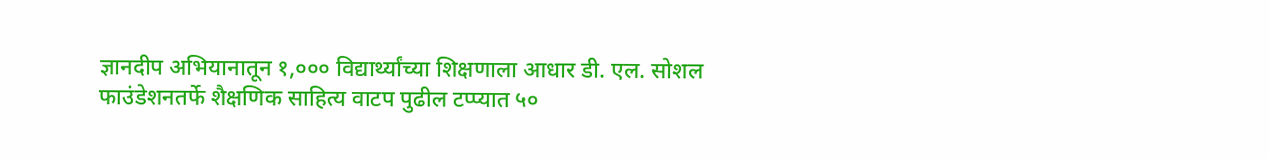ज्ञानदीप अभियानातून १,००० विद्यार्थ्यांच्या शिक्षणाला आधार डी. एल. सोशल फाउंडेशनतर्फे शैक्षणिक साहित्य वाटप पुढील टप्प्यात ५०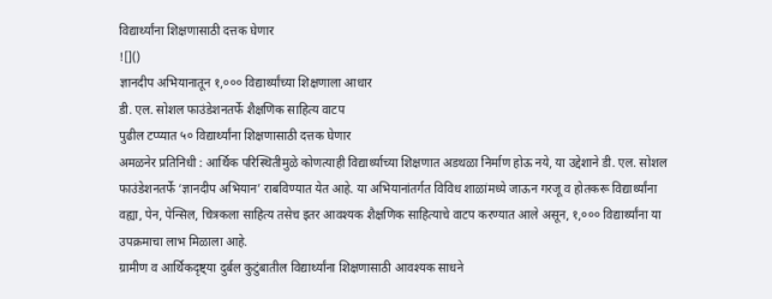विद्यार्थ्यांना शिक्षणासाठी दत्तक घेणार
![]()
ज्ञानदीप अभियानातून १,००० विद्यार्थ्यांच्या शिक्षणाला आधार
डी. एल. सोशल फाउंडेशनतर्फे शैक्षणिक साहित्य वाटप
पुढील टप्प्यात ५० विद्यार्थ्यांना शिक्षणासाठी दत्तक घेणार
अमळनेर प्रतिनिधी : आर्थिक परिस्थितीमुळे कोणत्याही विद्यार्थ्याच्या शिक्षणात अडथळा निर्माण होऊ नये, या उद्देशाने डी. एल. सोशल फाउंडेशनतर्फे ‘ज्ञानदीप अभियान’ राबविण्यात येत आहे. या अभियानांतर्गत विविध शाळांमध्ये जाऊन गरजू व होतकरू विद्यार्थ्यांना वह्या, पेन, पेन्सिल, चित्रकला साहित्य तसेच इतर आवश्यक शैक्षणिक साहित्याचे वाटप करण्यात आले असून, १,००० विद्यार्थ्यांना या उपक्रमाचा लाभ मिळाला आहे.
ग्रामीण व आर्थिकदृष्ट्या दुर्बल कुटुंबातील विद्यार्थ्यांना शिक्षणासाठी आवश्यक साधने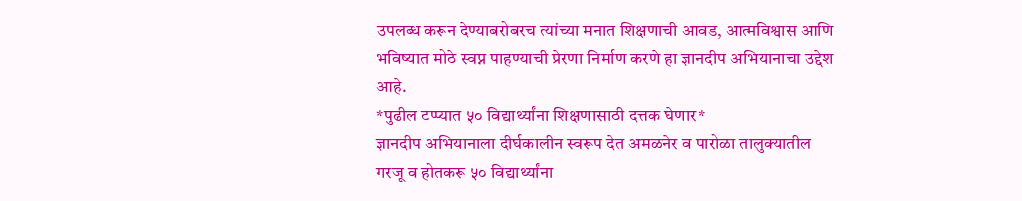उपलब्ध करून देण्याबरोबरच त्यांच्या मनात शिक्षणाची आवड, आत्मविश्वास आणि भविष्यात मोठे स्वप्न पाहण्याची प्रेरणा निर्माण करणे हा ज्ञानदीप अभियानाचा उद्देश आहे.
*पुढील टप्प्यात ५० विद्यार्थ्यांना शिक्षणासाठी दत्तक घेणार*
ज्ञानदीप अभियानाला दीर्घकालीन स्वरूप देत अमळनेर व पारोळा तालुक्यातील गरजू व होतकरू ५० विद्यार्थ्यांना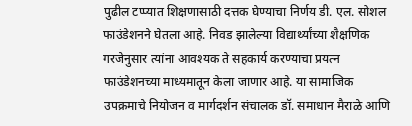पुढील टप्प्यात शिक्षणासाठी दत्तक घेण्याचा निर्णय डी. एल. सोशल फाउंडेशनने घेतला आहे. निवड झालेल्या विद्यार्थ्यांच्या शैक्षणिक गरजेनुसार त्यांना आवश्यक ते सहकार्य करण्याचा प्रयत्न फाउंडेशनच्या माध्यमातून केला जाणार आहे. या सामाजिक उपक्रमाचे नियोजन व मार्गदर्शन संचालक डॉ. समाधान मैराळे आणि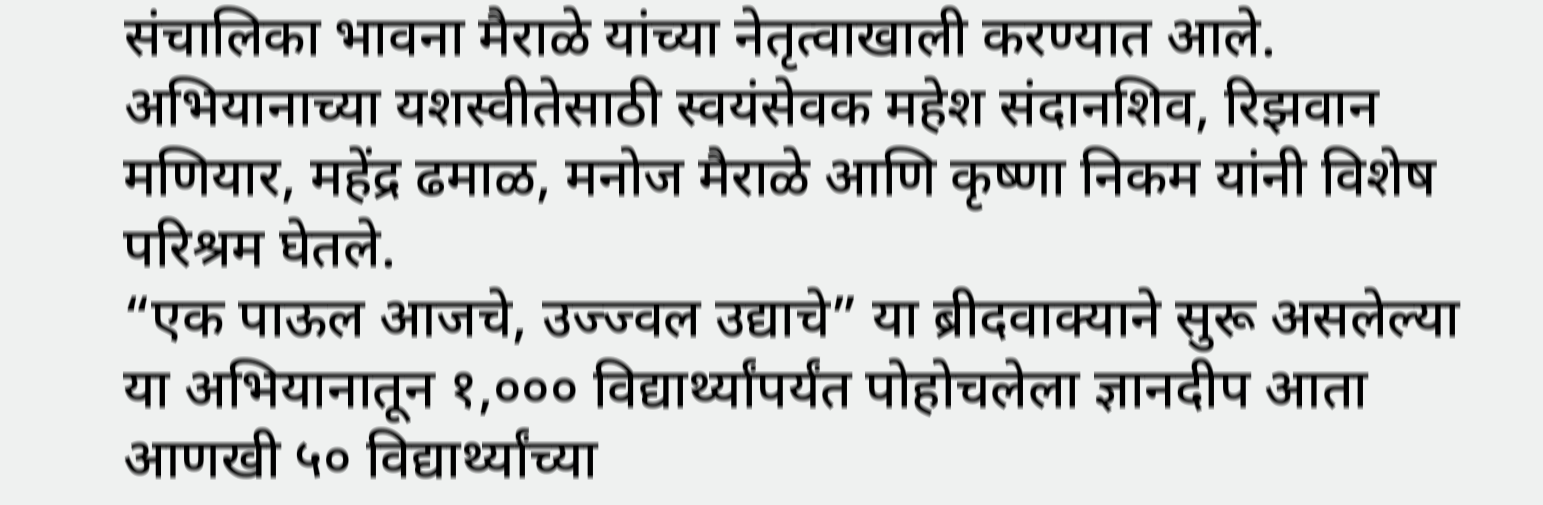संचालिका भावना मैराळे यांच्या नेतृत्वाखाली करण्यात आले. अभियानाच्या यशस्वीतेसाठी स्वयंसेवक महेश संदानशिव, रिझवान मणियार, महेंद्र ढमाळ, मनोज मैराळे आणि कृष्णा निकम यांनी विशेष परिश्रम घेतले.
“एक पाऊल आजचे, उज्ज्वल उद्याचे” या ब्रीदवाक्याने सुरू असलेल्या या अभियानातून १,००० विद्यार्थ्यांपर्यंत पोहोचलेला ज्ञानदीप आता आणखी ५० विद्यार्थ्यांच्या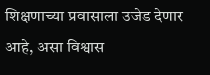शिक्षणाच्या प्रवासाला उजेड देणार आहे, असा विश्वास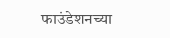फाउंडेशनच्या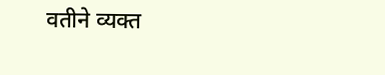वतीने व्यक्त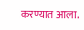करण्यात आला.